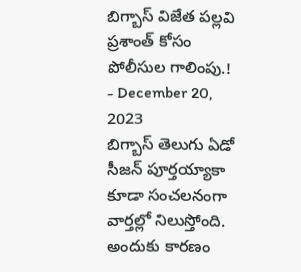బిగ్బాస్ విజేత పల్లవి ప్రశాంత్ కోసం పోలీసుల గాలింపు.!
- December 20, 2023
బిగ్బాస్ తెలుగు ఏడో సీజన్ పూర్తయ్యాకా కూడా సంచలనంగా వార్తల్లో నిలుస్తోంది. అందుకు కారణం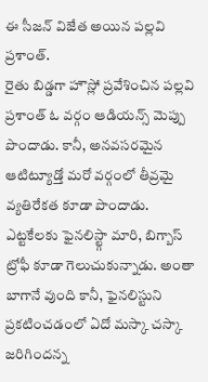ఈ సీజన్ విజేత అయిన పల్లవి ప్రశాంత్.
రైతు బిడ్డగా హౌస్లో ప్రవేశించిన పల్లవి ప్రశాంత్ ఓ వర్గం ఆడియన్స్ మెప్పు పొందాడు. కానీ, అనవసరమైన ఆటిట్యూడ్తో మరో వర్గంలో తీవ్రమై వ్యతిరేకత కూడా పొందాడు.
ఎట్టకేలకు ఫైనలిస్ట్గా మారి, బిగ్బాస్ ట్రోఫీ కూడా గెలుచుకున్నాడు. అంతా బాగానే వుంది కానీ, ఫైనలిస్టుని ప్రకటించడంలో ఏదో మస్కా చస్కా జరిగిందన్న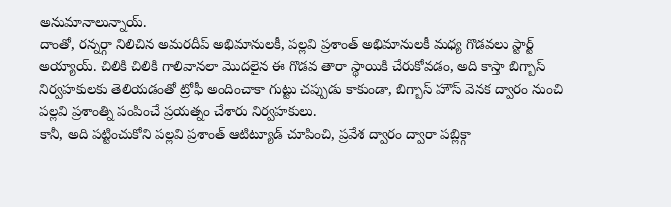అనుమానాలున్నాయ్.
దాంతో, రన్నర్గా నిలిచిన అమరదీప్ అభిమానులకీ, పల్లవి ప్రశాంత్ అభిమానులకీ మధ్య గొడవలు స్టార్ట్ అయ్యాయ్. చిలికి చిలికి గాలివానలా మొదలైన ఈ గొడవ తారా స్థాయికి చేరుకోవడం, అది కాస్తా బిగ్బాస్ నిర్వహకులకు తెలియడంతో ట్రోఫీ అందించాకా గుట్టు చప్పుడు కాకుండా, బిగ్బాస్ హౌస్ వెనక ద్వారం నుంచి పల్లవి ప్రశాంత్ని పంపించే ప్రయత్నం చేశారు నిర్వహకులు.
కానీ, అది పట్టించుకోని పల్లవి ప్రశాంత్ ఆటిట్యూడ్ చూపించి, ప్రవేశ ద్వారం ద్వారా పబ్లిక్గా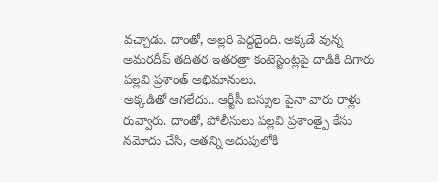వచ్చాడు. దాంతో, అల్లరి పెద్దదైంది. అక్కడే వున్న అమరదీప్ తదితర ఇతరత్రా కంటెస్టెంట్లపై దాడికి దిగారు పల్లవి ప్రశాంత్ అభిమానులు.
అక్కడితో ఆగలేదు.. ఆర్టీసీ బస్సుల పైనా వారు రాళ్లు రువ్వారు. దాంతో, పోలీసులు పల్లవి ప్రశాంత్పై కేసు నమోదు చేసి, అతన్ని అదుపులోకి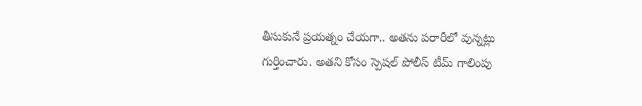తీసుకునే ప్రయత్నం చేయగా.. అతను పరారీలో వున్నట్లు గుర్తించారు. అతని కోసం స్పెషల్ పోలీస్ టీమ్ గాలింపు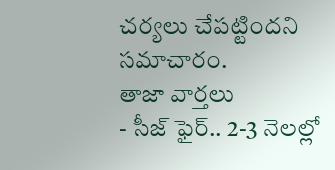చర్యలు చేపట్టిందని సమాచారం.
తాజా వార్తలు
- సీజ్ ఫైర్.. 2-3 నెలల్లో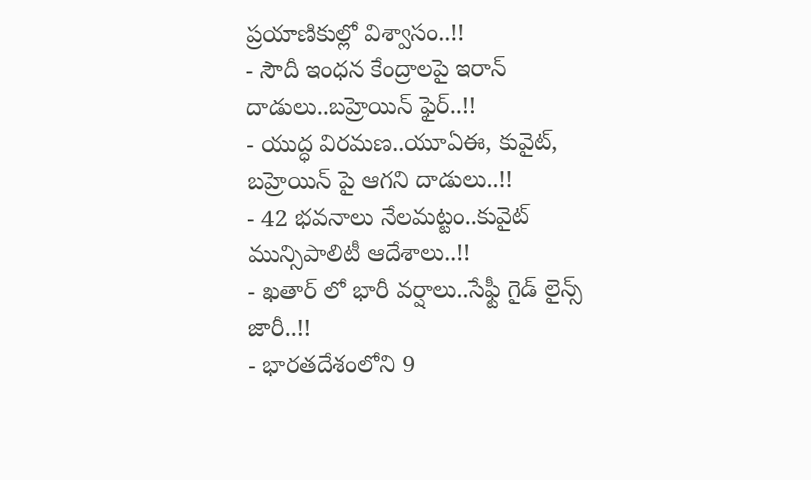ప్రయాణికుల్లో విశ్వాసం..!!
- సౌదీ ఇంధన కేంద్రాలపై ఇరాన్ దాడులు..బహ్రెయిన్ ఫైర్..!!
- యుద్ధ విరమణ..యూఏఈ, కువైట్, బహ్రెయిన్ పై ఆగని దాడులు..!!
- 42 భవనాలు నేలమట్టం..కువైట్ మున్సిపాలిటీ ఆదేశాలు..!!
- ఖతార్ లో భారీ వర్షాలు..సేఫ్టీ గైడ్ లైన్స్ జారీ..!!
- భారతదేశంలోని 9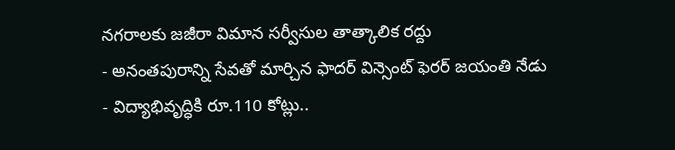నగరాలకు జజీరా విమాన సర్వీసుల తాత్కాలిక రద్దు
- అనంతపురాన్ని సేవతో మార్చిన ఫాదర్ విన్సెంట్ ఫెరర్ జయంతి నేడు
- విద్యాభివృద్ధికి రూ.110 కోట్లు..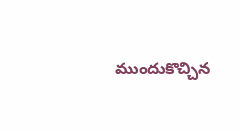ముందుకొచ్చిన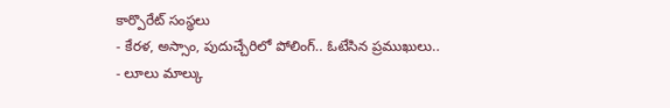కార్పొరేట్ సంస్థలు
- కేరళ, అస్సాం, పుదుచ్చేరిలో పోలింగ్.. ఓటేసిన ప్రముఖులు..
- లూలు మాల్కు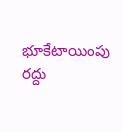భూకేటాయింపు రద్దు